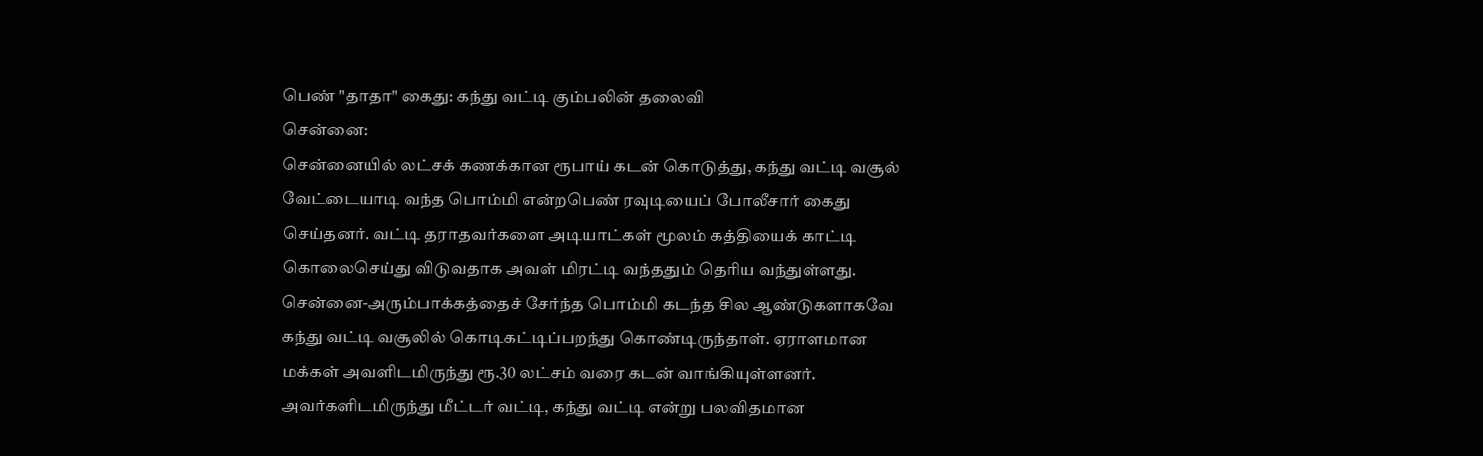பெண் "தாதா" கைது: கந்து வட்டி கும்பலின் தலைவி
சென்னை:
சென்னையில் லட்சக் கணக்கான ரூபாய் கடன் கொடுத்து, கந்து வட்டி வசூல் வேட்டையாடி வந்த பொம்மி என்றபெண் ரவுடியைப் போலீசார் கைது செய்தனர். வட்டி தராதவர்களை அடியாட்கள் மூலம் கத்தியைக் காட்டி கொலைசெய்து விடுவதாக அவள் மிரட்டி வந்ததும் தெரிய வந்துள்ளது.
சென்னை-அரும்பாக்கத்தைச் சேர்ந்த பொம்மி கடந்த சில ஆண்டுகளாகவே கந்து வட்டி வசூலில் கொடிகட்டிப்பறந்து கொண்டிருந்தாள். ஏராளமான மக்கள் அவளிடமிருந்து ரூ.30 லட்சம் வரை கடன் வாங்கியுள்ளனர்.
அவர்களிடமிருந்து மீட்டர் வட்டி, கந்து வட்டி என்று பலவிதமான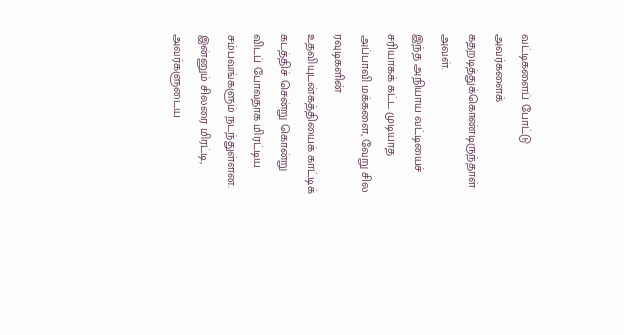வட்டிகளைப் போட்டு அவர்களைக் கதறடித்துக்கொண்டிருந்தாள் அவள்.
இந்த அநியாய வட்டியைச் சரியாகக் கட்ட முடியாத அப்பாவி மக்களை, வேறு சில ரவுடிகளின் உதவியுடன்கத்தியைக் காட்டிக் கடத்திச் சென்று கொன்று விடப் போவதாக மிரட்டிய சம்பவங்களும் நடந்துள்ளன.
இன்னும் சிலரை மிரட்டி, அவர்களுடைய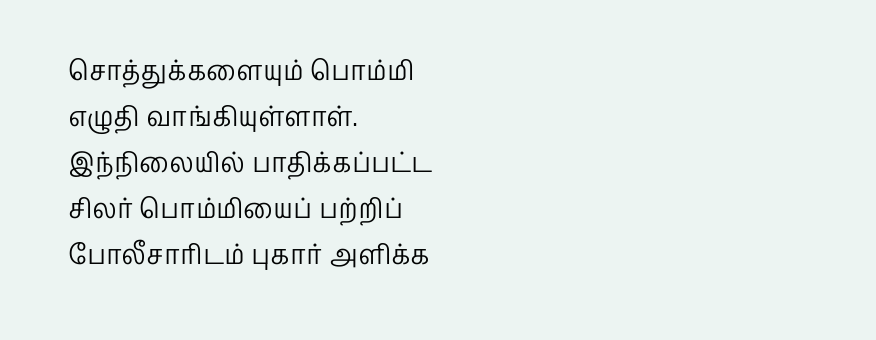சொத்துக்களையும் பொம்மி எழுதி வாங்கியுள்ளாள்.
இந்நிலையில் பாதிக்கப்பட்ட சிலர் பொம்மியைப் பற்றிப் போலீசாரிடம் புகார் அளிக்க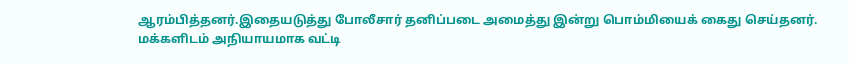ஆரம்பித்தனர்.இதையடுத்து போலீசார் தனிப்படை அமைத்து இன்று பொம்மியைக் கைது செய்தனர்.
மக்களிடம் அநியாயமாக வட்டி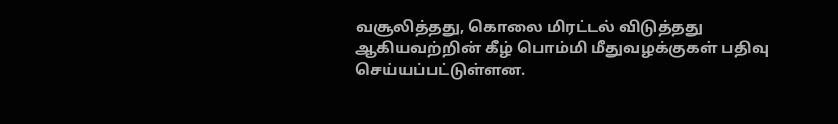வசூலித்தது, கொலை மிரட்டல் விடுத்தது ஆகியவற்றின் கீழ் பொம்மி மீதுவழக்குகள் பதிவு செய்யப்பட்டுள்ளன.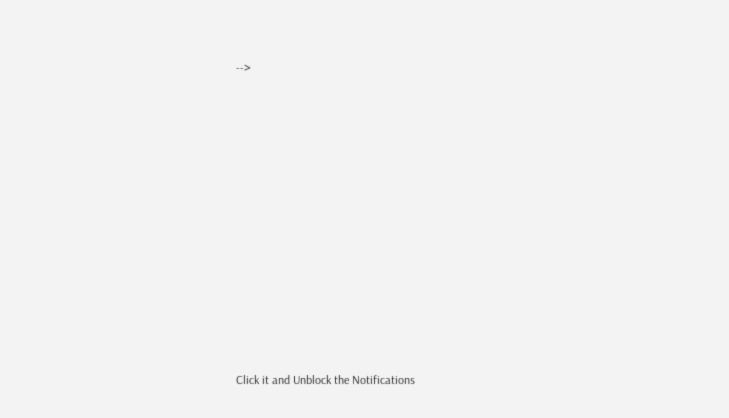-->












Click it and Unblock the Notifications